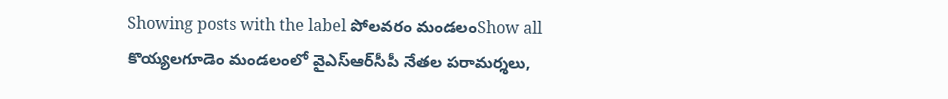Showing posts with the label పోలవరం మండలంShow all
కొయ్యలగూడెం మండలంలో వైఎస్ఆర్‌సీపీ నేతల పరామర్శలు,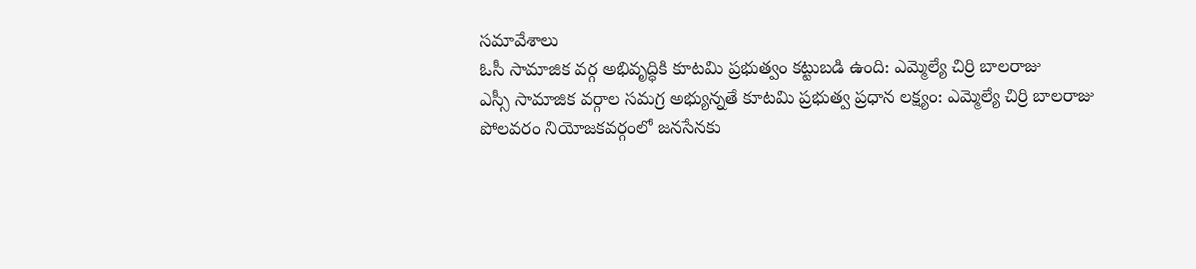సమావేశాలు
ఓసీ సామాజిక వర్గ అభివృద్ధికి కూటమి ప్రభుత్వం కట్టుబడి ఉంది: ఎమ్మెల్యే చిర్రి బాలరాజు
ఎస్సీ సామాజిక వర్గాల సమగ్ర అభ్యున్నతే కూటమి ప్రభుత్వ ప్రధాన లక్ష్యం: ఎమ్మెల్యే చిర్రి బాలరాజు
పోలవరం నియోజకవర్గంలో జనసేనకు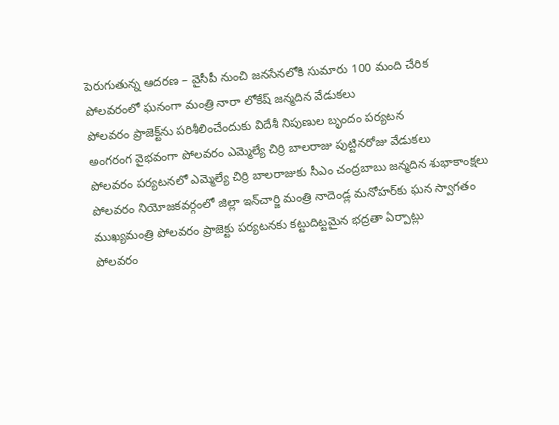పెరుగుతున్న ఆదరణ – వైసీపీ నుంచి జనసేనలోకి సుమారు 100 మంది చేరిక
పోలవరంలో ఘనంగా మంత్రి నారా లోకేష్ జన్మదిన వేడుకలు
పోలవరం ప్రాజెక్ట్‌ను పరిశీలించేందుకు విదేశీ నిపుణుల బృందం పర్యటన
అంగరంగ వైభవంగా పోలవరం ఎమ్మెల్యే చిర్రి బాలరాజు పుట్టినరోజు వేడుకలు
పోలవరం పర్యటనలో ఎమ్మెల్యే చిర్రి బాలరాజుకు సీఎం చంద్రబాబు జన్మదిన శుభాకాంక్షలు
పోలవరం నియోజకవర్గంలో జిల్లా ఇన్‌చార్జి మంత్రి నాదెండ్ల మనోహర్‌కు ఘన స్వాగతం
ముఖ్యమంత్రి పోలవరం ప్రాజెక్టు పర్యటనకు కట్టుదిట్టమైన భద్రతా ఏర్పాట్లు
పోలవరం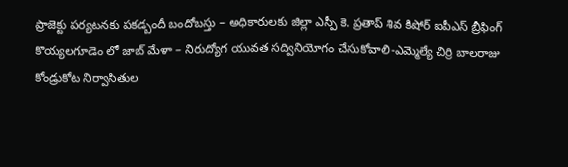ప్రాజెక్టు పర్యటనకు పకడ్బందీ బందోబస్తు – అధికారులకు జిల్లా ఎస్పీ కె. ప్రతాప్ శివ కిషోర్ ఐపీఎస్ బ్రీఫింగ్
కొయ్యలగూడెం లో జాబ్ మేళా – నిరుద్యోగ యువత సద్వినియోగం చేసుకోవాలి-ఎమ్మెల్యే చిర్రి బాలరాజు
కోండ్రుకోట నిర్వాసితుల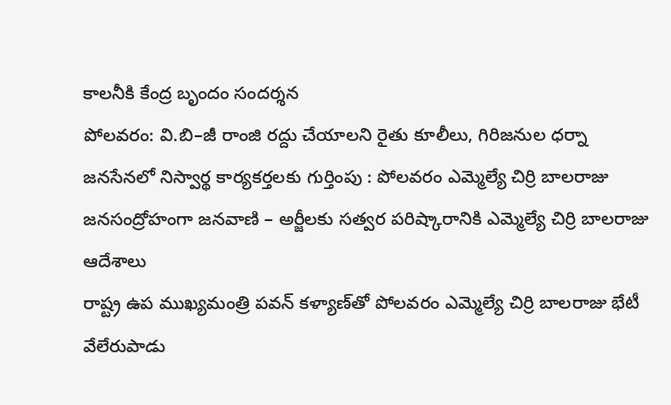కాలనీకి కేంద్ర బృందం సందర్శన
పోలవరం: వి.బి–జీ రాంజి రద్దు చేయాలని రైతు కూలీలు, గిరిజనుల ధర్నా
జనసేనలో నిస్వార్థ కార్యకర్తలకు గుర్తింపు : పోలవరం ఎమ్మెల్యే చిర్రి బాలరాజు
జనసంద్రోహంగా జనవాణి – అర్జీలకు సత్వర పరిష్కారానికి ఎమ్మెల్యే చిర్రి బాలరాజు ఆదేశాలు
రాష్ట్ర ఉప ముఖ్యమంత్రి పవన్ కళ్యాణ్‌తో పోలవరం ఎమ్మెల్యే చిర్రి బాలరాజు భేటీ
వేలేరుపాడు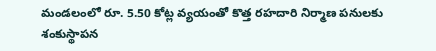మండలంలో రూ. 5.50 కోట్ల వ్యయంతో కొత్త రహదారి నిర్మాణ పనులకు శంకుస్థాపన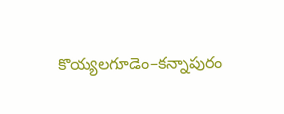కొయ్యలగూడెం–కన్నాపురం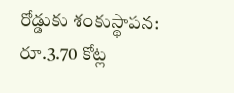రోడ్డుకు శంకుస్థాపన: రూ.3.70 కోట్ల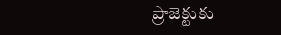ప్రాజెక్టుకు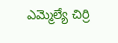ఎమ్మెల్యే చిర్రి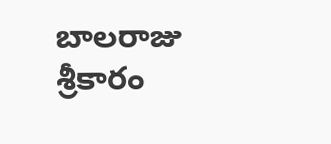బాలరాజు శ్రీకారం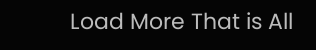Load More That is All